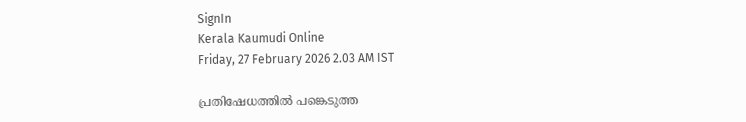SignIn
Kerala Kaumudi Online
Friday, 27 February 2026 2.03 AM IST

പ്രതിഷേധത്തിൽ പങ്കെടുത്ത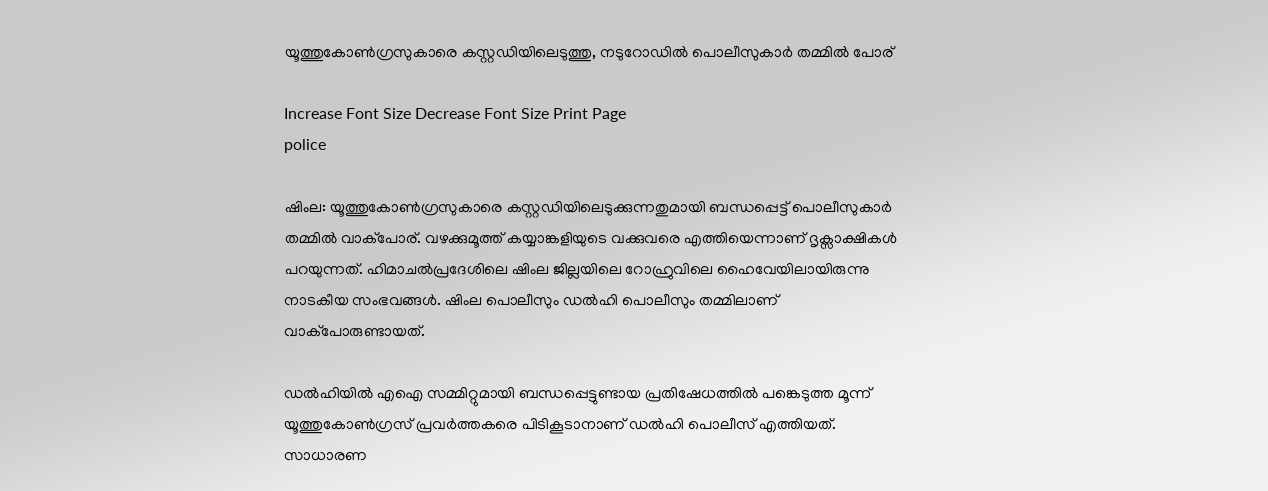യൂത്തുകോൺഗ്രസുകാരെ കസ്റ്റഡിയിലെടുത്തു, നടുറോഡിൽ പൊലീസുകാർ തമ്മിൽ പോര്

Increase Font Size Decrease Font Size Print Page
police

ഷിംല: യൂത്തുകോൺഗ്രസുകാരെ കസ്റ്റഡിയിലെടുക്കുന്നതുമായി ബന്ധപ്പെട്ട് പൊലീസുകാർ തമ്മിൽ വാക്‌പോര്. വഴക്കുമൂത്ത് കയ്യാങ്കളിയുടെ വക്കുവരെ എത്തിയെന്നാണ് ദൃക്സാക്ഷികൾ പറയുന്നത്. ഹിമാചൽപ്രദേശിലെ ഷിംല ജില്ലയിലെ റോഹ്രുവിലെ ഹൈവേയിലായിരുന്നു നാടകീയ സംഭവങ്ങൾ. ഷിംല പൊലീസും ഡൽഹി പൊലീസും തമ്മിലാണ് വാക്‌പോരുണ്ടായത്.

ഡൽഹിയിൽ എഐ സമ്മിറ്റുമായി ബന്ധപ്പെട്ടുണ്ടായ പ്രതിഷേധത്തിൽ പങ്കെടുത്ത മൂന്ന് യൂത്തുകോൺഗ്രസ് പ്രവർത്തകരെ പിടികൂടാനാണ് ഡൽഹി പൊലീസ് എത്തിയത്. സാധാരണ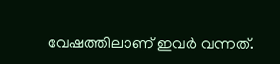വേഷത്തിലാണ് ഇവർ വന്നത്.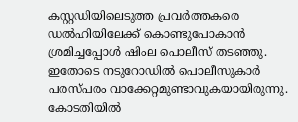കസ്റ്റഡിയിലെടുത്ത പ്രവർത്തകരെ ഡൽഹിയിലേക്ക് കൊണ്ടുപോകാൻ ശ്രമിച്ചപ്പോൾ ഷിംല പൊലീസ് തടഞ്ഞു. ഇതോടെ നടുറോഡിൽ പൊലീസുകാർ പരസ്പരം വാക്കേറ്റമുണ്ടാവുകയായിരുന്നു. കോടതിയിൽ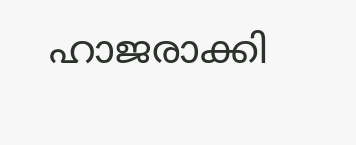ഹാജരാക്കി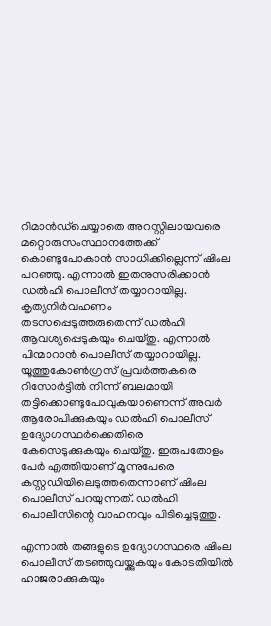റിമാൻഡ്ചെയ്യാതെ അറസ്റ്റിലായവരെ മറ്റൊരുസംസ്ഥാനത്തേക്ക് കൊണ്ടുപോകാൻ സാധിക്കില്ലെന്ന് ഷിംല പറഞ്ഞു. എന്നാൽ ഇതനുസരിക്കാൻ ഡൽഹി പൊലീസ് തയ്യാറായില്ല. കൃത്യനിർവഹണം തടസപ്പെടുത്തരുതെന്ന് ഡൽഹി ആവശ്യപ്പെടുകയും ചെയ്തു. എന്നാൽ പിന്മാറാൻ പൊലീസ് തയ്യാറായില്ല. യൂത്തുകോൺഗ്രസ് പ്രവർത്തകരെ റിസോർട്ടിൽ നിന്ന് ബലമായി തട്ടിക്കൊണ്ടുപോവുകയാണെന്ന് അവർ ആരോപിക്കുകയും ഡൽഹി പൊലീസ് ഉദ്യോഗസ്ഥർക്കെതിരെ കേസെടുക്കുകയും ചെയ്തു. ഇരുപതോളം പേർ എത്തിയാണ് മൂന്നുപേരെ കസ്റ്റഡിയിലെടുത്തതെന്നാണ് ഷിംല പൊലീസ് പറയുന്നത്. ഡൽഹി പൊലീസിന്റെ വാഹനവും പിടിച്ചെടുത്തു.

എന്നാൽ തങ്ങളുടെ ഉദ്യോഗസ്ഥരെ ഷിംല പൊലീസ് തടഞ്ഞുവയ്ക്കുകയും കോടതിയിൽ ഹാജരാക്കുകയും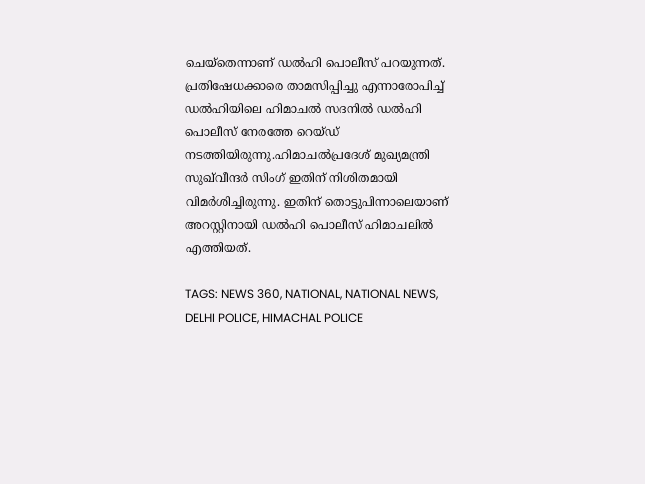ചെയ്തെന്നാണ് ഡൽഹി പൊലീസ് പറയുന്നത്. പ്രതിഷേധക്കാരെ താമസിപ്പിച്ചു എന്നാരോപിച്ച് ഡൽഹിയിലെ ഹിമാചൽ സദനിൽ ഡൽഹി പൊലീസ് നേരത്തേ റെയ്ഡ് നടത്തിയിരുന്നു.ഹിമാചൽപ്രദേശ് മുഖ്യമന്ത്രി സുഖ്‌വീന്ദർ സിംഗ് ഇതിന് നിശിതമായി വിമർശിച്ചിരുന്നു. ഇതിന് തൊട്ടുപിന്നാലെയാണ് അറസ്റ്റിനായി ഡൽഹി പൊലീസ് ഹിമാചലിൽ എത്തിയത്.

TAGS: NEWS 360, NATIONAL, NATIONAL NEWS, DELHI POLICE, HIMACHAL POLICE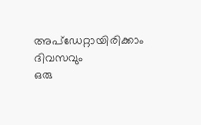അപ്ഡേറ്റായിരിക്കാം ദിവസവും
ഒരു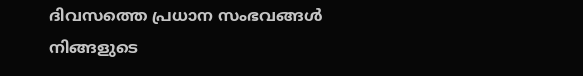ദിവസത്തെ പ്രധാന സംഭവങ്ങൾ നിങ്ങളുടെ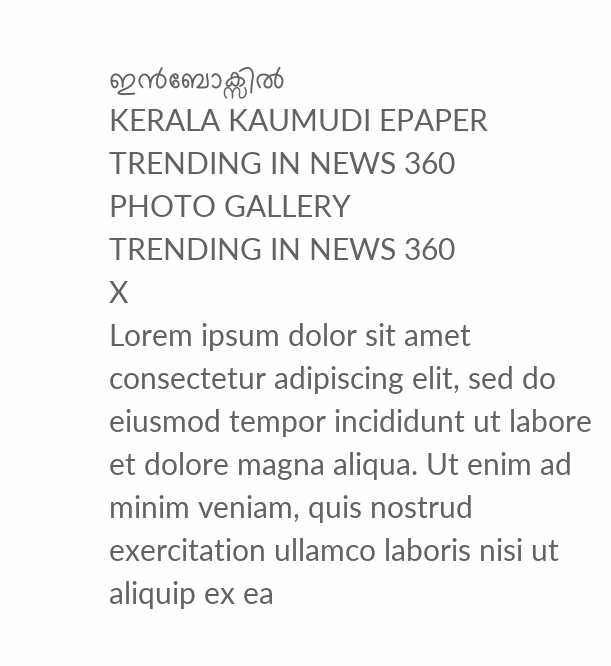ഇൻബോക്സിൽ
KERALA KAUMUDI EPAPER
TRENDING IN NEWS 360
PHOTO GALLERY
TRENDING IN NEWS 360
X
Lorem ipsum dolor sit amet
consectetur adipiscing elit, sed do eiusmod tempor incididunt ut labore et dolore magna aliqua. Ut enim ad minim veniam, quis nostrud exercitation ullamco laboris nisi ut aliquip ex ea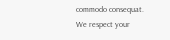commodo consequat.
We respect your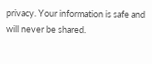privacy. Your information is safe and will never be shared.